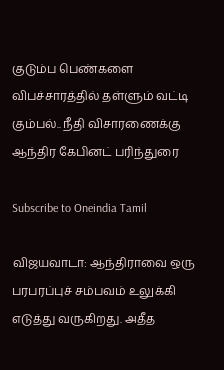குடும்ப பெண்களை விபச்சாரத்தில் தள்ளும் வட்டி கும்பல்.. நீதி விசாரணைக்கு ஆந்திர கேபினட் பரிந்துரை

Subscribe to Oneindia Tamil

விஜயவாடா: ஆந்திராவை ஒரு பரபரப்புச் சம்பவம் உலுக்கி எடுத்து வருகிறது. அதீத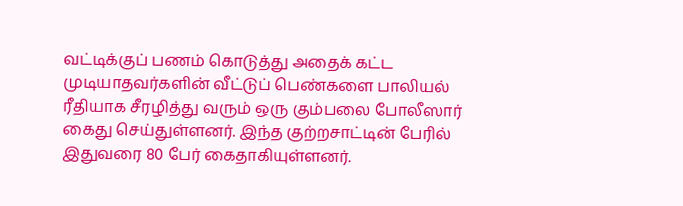வட்டிக்குப் பணம் கொடுத்து அதைக் கட்ட முடியாதவர்களின் வீட்டுப் பெண்களை பாலியல் ரீதியாக சீரழித்து வரும் ஒரு கும்பலை போலீஸார் கைது செய்துள்ளனர். இந்த குற்றசாட்டின் பேரில் இதுவரை 80 பேர் கைதாகியுள்ளனர்.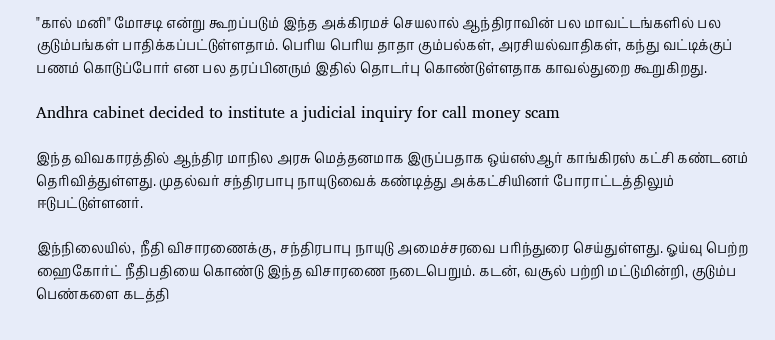"கால் மனி" மோசடி என்று கூறப்படும் இந்த அக்கிரமச் செயலால் ஆந்திராவின் பல மாவட்டங்களில் பல குடும்பங்கள் பாதிக்கப்பட்டுள்ளதாம். பெரிய பெரிய தாதா கும்பல்கள், அரசியல்வாதிகள், கந்து வட்டிக்குப் பணம் கொடுப்போர் என பல தரப்பினரும் இதில் தொடர்பு கொண்டுள்ளதாக காவல்துறை கூறுகிறது.

Andhra cabinet decided to institute a judicial inquiry for call money scam

இந்த விவகாரத்தில் ஆந்திர மாநில அரசு மெத்தனமாக இருப்பதாக ஒய்எஸ்ஆர் காங்கிரஸ் கட்சி கண்டனம் தெரிவித்துள்ளது. முதல்வர் சந்திரபாபு நாயுடுவைக் கண்டித்து அக்கட்சியினர் போராட்டத்திலும் ஈடுபட்டுள்ளனர்.

இந்நிலையில், நீதி விசாரணைக்கு, சந்திரபாபு நாயுடு அமைச்சரவை பரிந்துரை செய்துள்ளது. ஓய்வு பெற்ற ஹைகோர்ட் நீதிபதியை கொண்டு இந்த விசாரணை நடைபெறும். கடன், வசூல் பற்றி மட்டுமின்றி, குடும்ப பெண்களை கடத்தி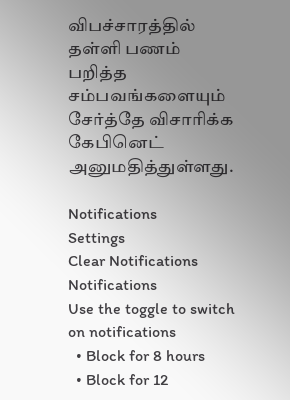விபச்சாரத்தில் தள்ளி பணம் பறித்த சம்பவங்களையும் சேர்த்தே விசாரிக்க கேபினெட் அனுமதித்துள்ளது.

Notifications
Settings
Clear Notifications
Notifications
Use the toggle to switch on notifications
  • Block for 8 hours
  • Block for 12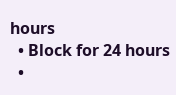hours
  • Block for 24 hours
  •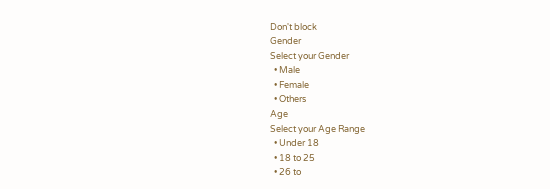Don't block
Gender
Select your Gender
  • Male
  • Female
  • Others
Age
Select your Age Range
  • Under 18
  • 18 to 25
  • 26 to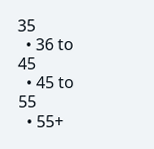35
  • 36 to 45
  • 45 to 55
  • 55+